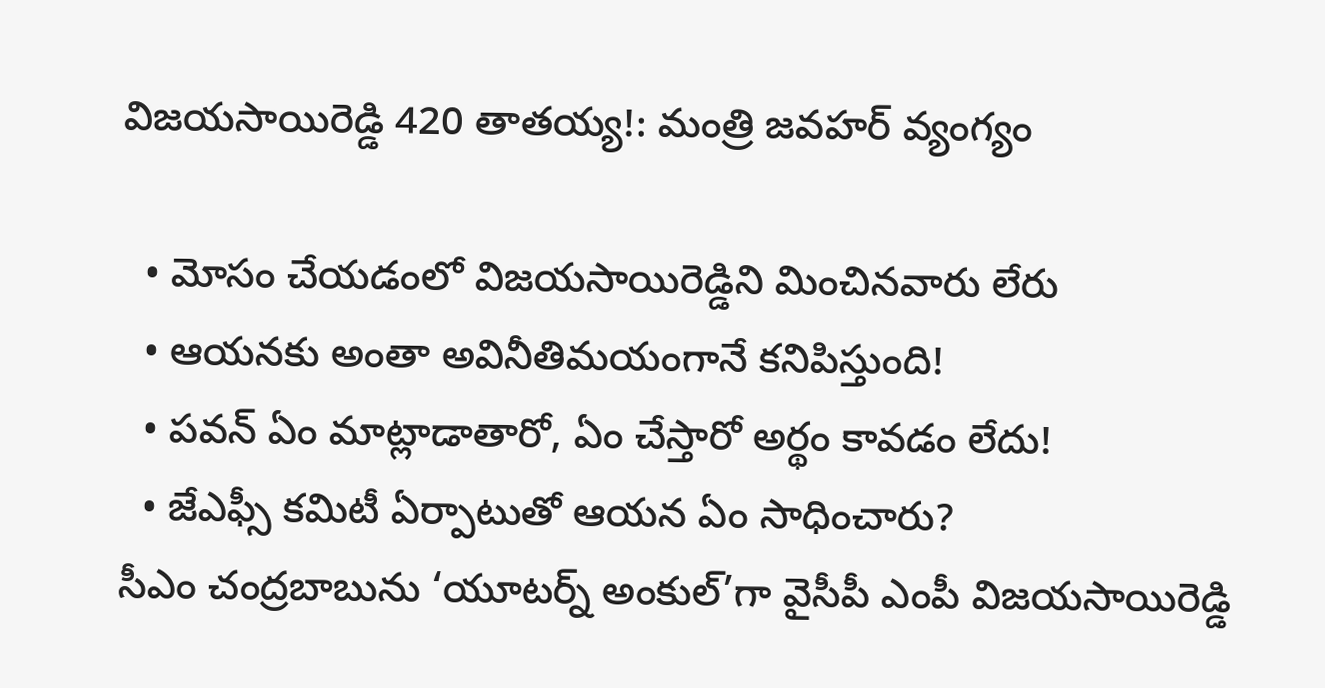విజయసాయిరెడ్డి 420 తాతయ్య!: మంత్రి జవహర్ వ్యంగ్యం

  • మోసం చేయడంలో విజయసాయిరెడ్డిని మించినవారు లేరు
  • ఆయనకు అంతా అవినీతిమయంగానే కనిపిస్తుంది!
  • పవన్ ఏం మాట్లాడాతారో, ఏం చేస్తారో అర్థం కావడం లేదు!
  • జేఎఫ్సీ కమిటీ ఏర్పాటుతో ఆయన ఏం సాధించారు?
సీఎం చంద్రబాబును ‘యూటర్న్ అంకుల్’గా వైసీపీ ఎంపీ విజయసాయిరెడ్డి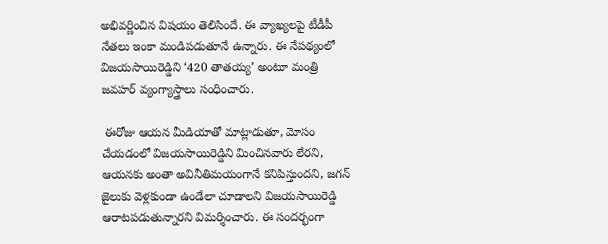అభివర్ణించిన విషయం తెలిసిందే. ఈ వ్యాఖ్యలపై టీడీపీ నేతలు ఇంకా మండిపడుతూనే ఉన్నారు. ఈ నేపథ్యంలో విజయసాయిరెడ్డిని ‘420 తాతయ్య’ అంటూ మంత్రి జవహర్ వ్యంగ్యాస్త్రాలు సంధించారు.

 ఈరోజు ఆయన మీడియాతో మాట్లాడుతూ, మోసం చేయడంలో విజయసాయిరెడ్డిని మించినవారు లేరని, ఆయనకు అంతా అవినీతిమయంగానే కనిపిస్తుందని, జగన్ జైలుకు వెళ్లకుండా ఉండేలా చూడాలని విజయసాయిరెడ్డి ఆరాటపడుతున్నారని విమర్శించారు. ఈ సందర్భంగా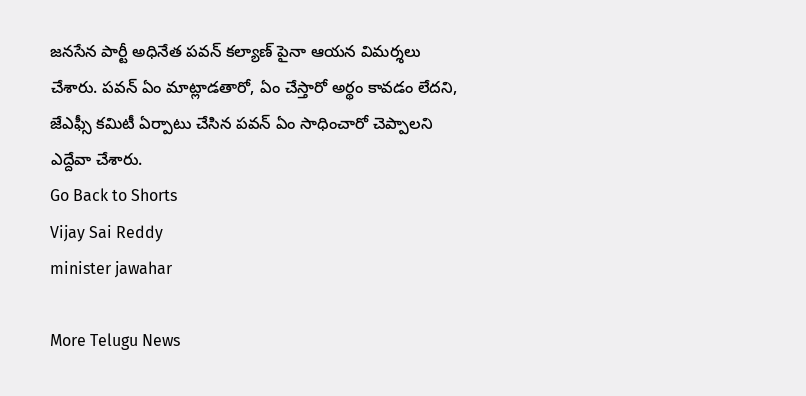జనసేన పార్టీ అధినేత పవన్ కల్యాణ్ పైనా ఆయన విమర్శలు చేశారు. పవన్ ఏం మాట్లాడతారో, ఏం చేస్తారో అర్థం కావడం లేదని, జేఎఫ్సీ కమిటీ ఏర్పాటు చేసిన పవన్ ఏం సాధించారో చెప్పాలని ఎద్దేవా చేశారు.
Go Back to Shorts
Vijay Sai Reddy
minister jawahar

More Telugu News